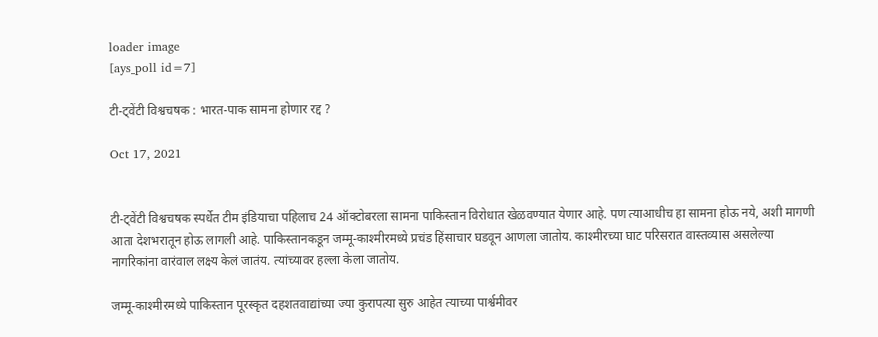loader image
[ays_poll id=7]

टी-ट्वेंटी विश्वचषक : भारत-पाक सामना होणार रद्द ?

Oct 17, 2021


टी-ट्वेंटी विश्वचषक स्पर्धेत टीम इंडियाचा पहिलाच 24 ऑक्टोबरला सामना पाकिस्तान विरोधात खेळवण्यात येणार आहे. पण त्याआधीच हा सामना होऊ नये, अशी मागणी आता देशभरातून होऊ लागली आहे. पाकिस्तानकडून जम्मू-काश्मीरमध्ये प्रचंड हिंसाचार घडवून आणला जातोय. काश्मीरच्या घाट परिसरात वास्तव्यास असलेल्या नागरिकांना वारंवाल लक्ष्य केलं जातंय. त्यांच्यावर हल्ला केला जातोय.

जम्मू-काश्मीरमध्ये पाकिस्तान पूरस्कृत दहशतवाद्यांच्या ज्या कुरापत्या सुरु आहेत त्याच्या पार्श्वमीवर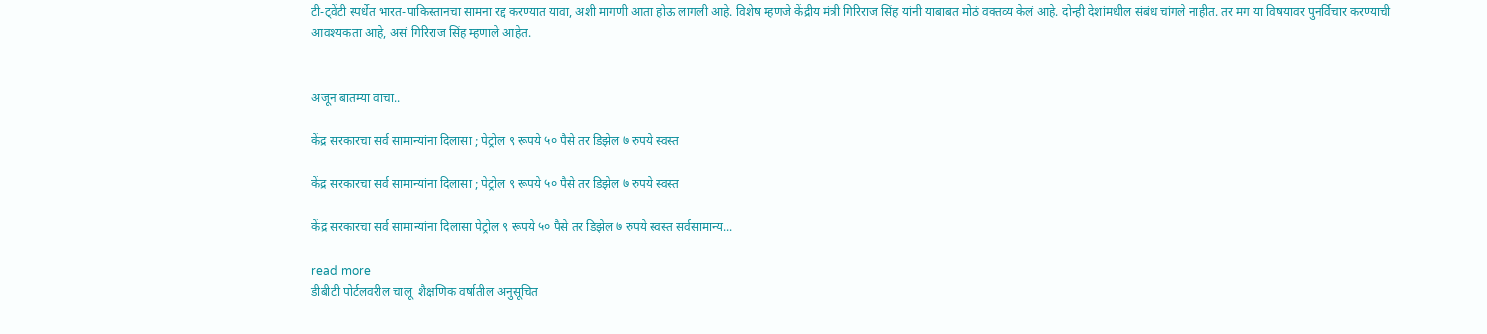टी-ट्वेंटी स्पर्धेत भारत-पाकिस्तानचा सामना रद्द करण्यात यावा, अशी मागणी आता होऊ लागली आहे. विशेष म्हणजे केंद्रीय मंत्री गिरिराज सिंह यांनी याबाबत मोठं वक्तव्य केलं आहे. दोन्ही देशांमधील संबंध चांगले नाहीत. तर मग या विषयावर पुनर्विचार करण्याची आवश्यकता आहे, असं गिरिराज सिंह म्हणाले आहेत.


अजून बातम्या वाचा..

केंद्र सरकारचा सर्व सामान्यांना दिलासा ; पेट्रोल ९ रूपये ५० पैसे तर डिझेल ७ रुपये स्वस्त

केंद्र सरकारचा सर्व सामान्यांना दिलासा ; पेट्रोल ९ रूपये ५० पैसे तर डिझेल ७ रुपये स्वस्त

केंद्र सरकारचा सर्व सामान्यांना दिलासा पेट्रोल ९ रूपये ५० पैसे तर डिझेल ७ रुपये स्वस्त सर्वसामान्य...

read more
डीबीटी पोर्टलवरील चालू  शैक्षणिक वर्षातील अनुसूचित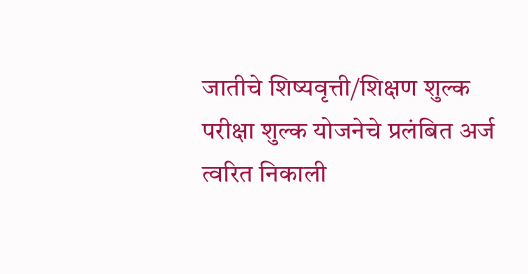जातीचे शिष्यवृत्ती/शिक्षण शुल्क परीक्षा शुल्क योजनेचे प्रलंबित अर्ज त्वरित निकाली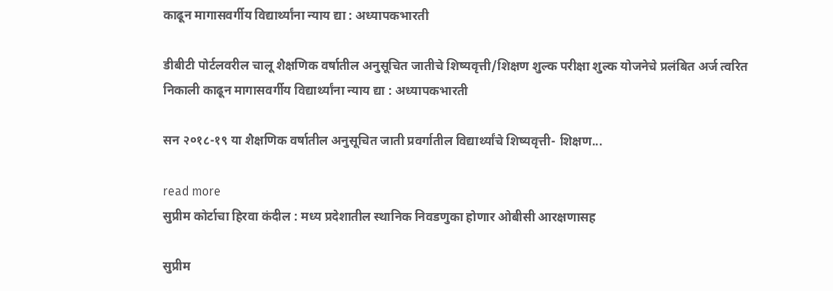काढून मागासवर्गीय विद्यार्थ्यांना न्याय द्या : अध्यापकभारती

डीबीटी पोर्टलवरील चालू शैक्षणिक वर्षातील अनुसूचित जातीचे शिष्यवृत्ती/शिक्षण शुल्क परीक्षा शुल्क योजनेचे प्रलंबित अर्ज त्वरित निकाली काढून मागासवर्गीय विद्यार्थ्यांना न्याय द्या : अध्यापकभारती

सन २०१८-१९ या शैक्षणिक वर्षातील अनुसूचित जाती प्रवर्गातील विद्यार्थ्यांचे शिष्यवृत्ती- शिक्षण...

read more
सुप्रीम कोर्टाचा हिरवा कंदील : मध्य प्रदेशातील स्थानिक निवडणुका होणार ओबीसी आरक्षणासह

सुप्रीम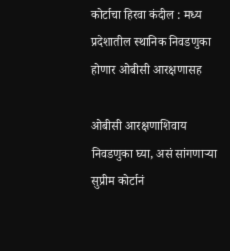कोर्टाचा हिरवा कंदील : मध्य प्रदेशातील स्थानिक निवडणुका होणार ओबीसी आरक्षणासह

ओबीसी आरक्षणाशिवाय निवडणुका घ्या, असं सांगणाऱ्या सुप्रीम कोर्टानं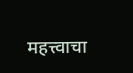महत्त्वाचा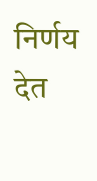निर्णय देत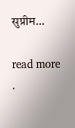सुप्रीम...

read more
.